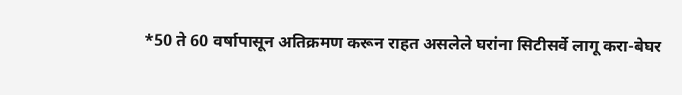*50 ते 60 वर्षापासून अतिक्रमण करून राहत असलेले घरांना सिटीसर्वे लागू करा-बेघर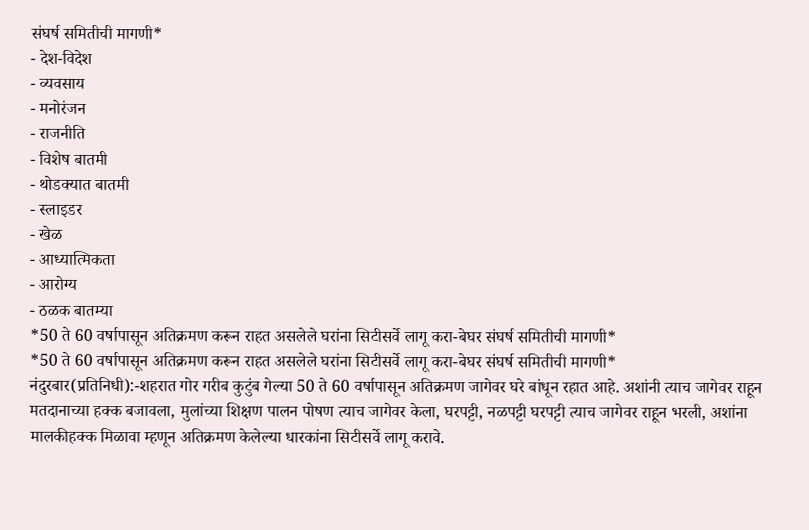संघर्ष समितीची मागणी*
- देश-विदेश
- व्यवसाय
- मनोरंजन
- राजनीति
- विशेष बातमी
- थोडक्यात बातमी
- स्लाइडर
- खेळ
- आध्यात्मिकता
- आरोग्य
- ठळक बातम्या
*50 ते 60 वर्षापासून अतिक्रमण करून राहत असलेले घरांना सिटीसर्वे लागू करा-बेघर संघर्ष समितीची मागणी*
*50 ते 60 वर्षापासून अतिक्रमण करून राहत असलेले घरांना सिटीसर्वे लागू करा-बेघर संघर्ष समितीची मागणी*
नंदुरबार(प्रतिनिधी):-शहरात गोर गरीब कुटुंब गेल्या 50 ते 60 वर्षापासून अतिक्रमण जागेवर घरे बांधून रहात आहे. अशांनी त्याच जागेवर राहून मतदानाच्या हक्क बजावला, मुलांच्या शिक्षण पालन पोषण त्याच जागेवर केला, घरपट्टी, नळपट्टी घरपट्टी त्याच जागेवर राहून भरली, अशांना मालकीहक्क मिळावा म्हणून अतिक्रमण केलेल्या धारकांना सिटीसर्वे लागू करावे.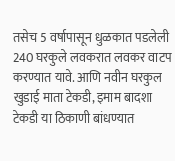तसेच 5 वर्षापासून धुळकात पडलेली 240 घरकुले लवकरात लवकर वाटप करण्यात यावे. आणि नवीन घरकुल खुडाई माता टेकडी, इमाम बादशा टेकडी या ठिकाणी बांधण्यात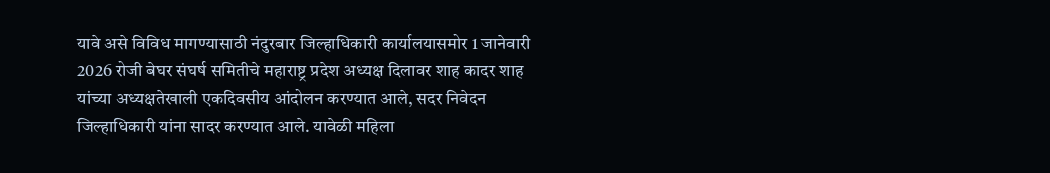यावे असे विविध मागण्यासाठी नंदुरबार जिल्हाधिकारी कार्यालयासमोर 1 जानेवारी 2026 रोजी बेघर संघर्ष समितीचे महाराष्ट्र प्रदेश अध्यक्ष दिलावर शाह कादर शाह यांच्या अध्यक्षतेखाली एकदिवसीय आंदोलन करण्यात आले, सदर निवेदन जिल्हाधिकारी यांना सादर करण्यात आले. यावेळी महिला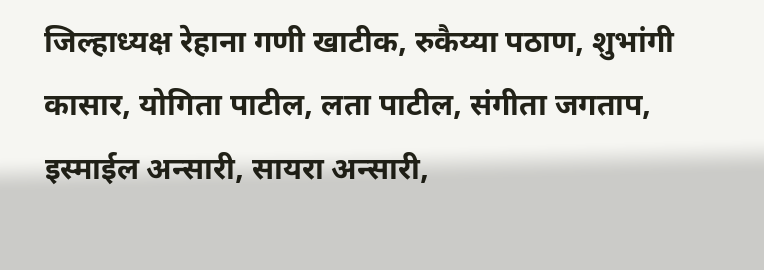जिल्हाध्यक्ष रेहाना गणी खाटीक, रुकैय्या पठाण, शुभांगी कासार, योगिता पाटील, लता पाटील, संगीता जगताप, इस्माईल अन्सारी, सायरा अन्सारी,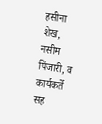हसीना शेख, नसीम पिंजारी, व कार्यकर्ते सह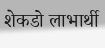शेकडो लाभार्थी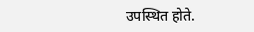उपस्थित होते.